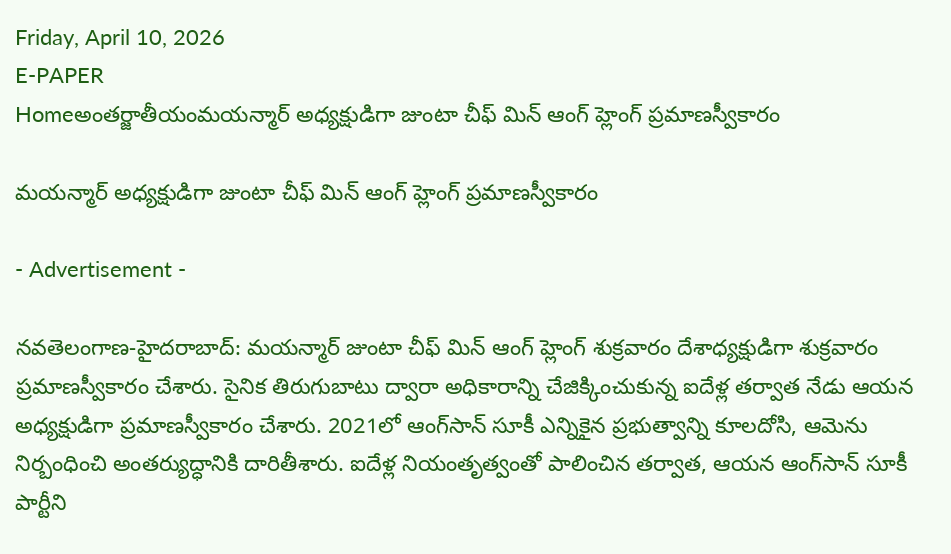Friday, April 10, 2026
E-PAPER
Homeఅంతర్జాతీయంమయన్మార్‌ అధ్యక్షుడిగా జుంటా చీఫ్‌ మిన్‌ ఆంగ్‌ హ్లెంగ్‌ ప్రమాణస్వీకారం

మయన్మార్‌ అధ్యక్షుడిగా జుంటా చీఫ్‌ మిన్‌ ఆంగ్‌ హ్లెంగ్‌ ప్రమాణస్వీకారం

- Advertisement -

నవతెలంగాణ-హైద‌రాబాద్: మయన్మార్‌ జుంటా చీఫ్‌ మిన్‌ ఆంగ్‌ హ్లెంగ్‌ శుక్రవారం దేశాధ్యక్షుడిగా శుక్రవారం ప్రమాణస్వీకారం చేశారు. సైనిక తిరుగుబాటు ద్వారా అధికారాన్ని చేజిక్కించుకున్న ఐదేళ్ల తర్వాత నేడు ఆయన అధ్యక్షుడిగా ప్రమాణస్వీకారం చేశారు. 2021లో ఆంగ్‌సాన్‌ సూకీ ఎన్నికైన ప్రభుత్వాన్ని కూలదోసి, ఆమెను నిర్బంధించి అంతర్యుద్ధానికి దారితీశారు. ఐదేళ్ల నియంతృత్వంతో పాలించిన తర్వాత, ఆయన ఆంగ్‌సాన్‌ సూకీ పార్టీని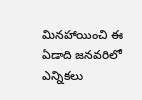మినహాయించి ఈ ఏడాది జనవరిలో ఎన్నికలు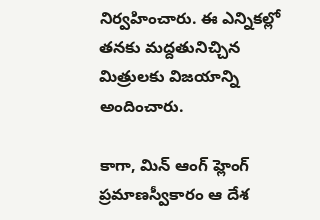నిర్వహించారు. ఈ ఎన్నికల్లో తనకు మద్దతునిచ్చిన మిత్రులకు విజయాన్ని అందించారు.

కాగా, మిన్‌ ఆంగ్‌ హ్లెంగ్‌ ప్రమాణస్వీకారం ఆ దేశ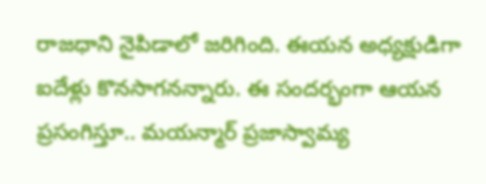రాజధాని నైపిడాలో జరిగింది. ఈయన అధ్యక్షుడిగా ఐదేళ్లు కొనసాగనన్నారు. ఈ సందర్భంగా ఆయన ప్రసంగిస్తూ.. మయన్మార్‌ ప్రజాస్వామ్య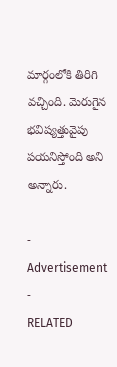మార్గంలోకి తిరిగి వచ్చింది. మెరుగైన భవిష్యత్తువైపు పయనిస్తోంది అని అన్నారు.

- Advertisement -
RELATED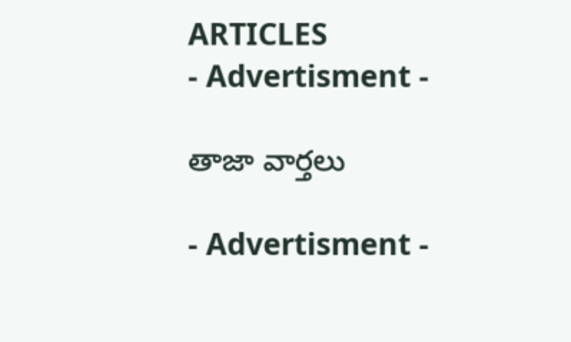ARTICLES
- Advertisment -

తాజా వార్తలు

- Advertisment -